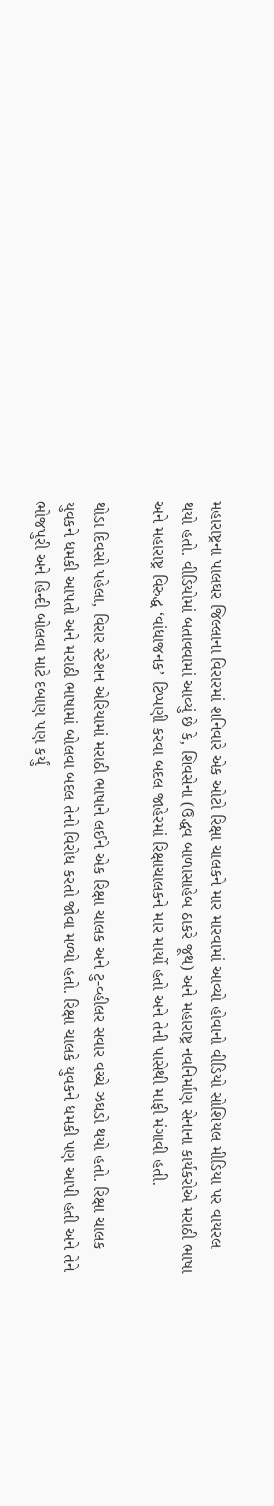મહારાષ્ટ્રના પાલઘર જિલ્લાના વિરારમાં શનિવારે એક ઓટો રિક્ષા ચાલકને માર મારવામાં આવ્યો હોવાનો વીડિયો સોશિયલ મીડિયા પર વાયરલ થયો હતો. વીડિયોમાં બતાવવામાં આવ્યું છે કે, શિવસેના (ઉદ્ધવ બાળાસાહેબ ઠાકરે જૂથ) અને મહારાષ્ટ્ર નવનિર્માણ સેનાના કાર્યકરોએ મરાઠી ભાષા અને મહારાષ્ટ્ર વિરુદ્ધ ‘વાંધાજનક’ ટિપ્પણી કરવા બદલ જાહેરમાં રિક્ષાચાલકને માર માર્યો હતો અને તેની પાસેથી માફી મંગાવી હતી.

થોડા દિવસો પહેલા, વિરાર સ્ટેશન એરિયામાં મરાઠી ભાષાને લઈને એક રિક્ષા ચાલક અને ટુ-વ્હીલર સવાર વચ્ચે ઝઘડો થયો હતો. રિક્ષા ચાલક યુવકને ધમકી આપતો અને મરાઠી ભાષામાં બોલવા બદલ તેનો વિરોધ કરતો જોવા મળ્યો હતો. રિક્ષા ચાલકે યુવકને ધમકી પણ આપી હતી અને તેને ભોજપુરી અને હિન્દી બોલવા માટે દબાણ પણ કર્યું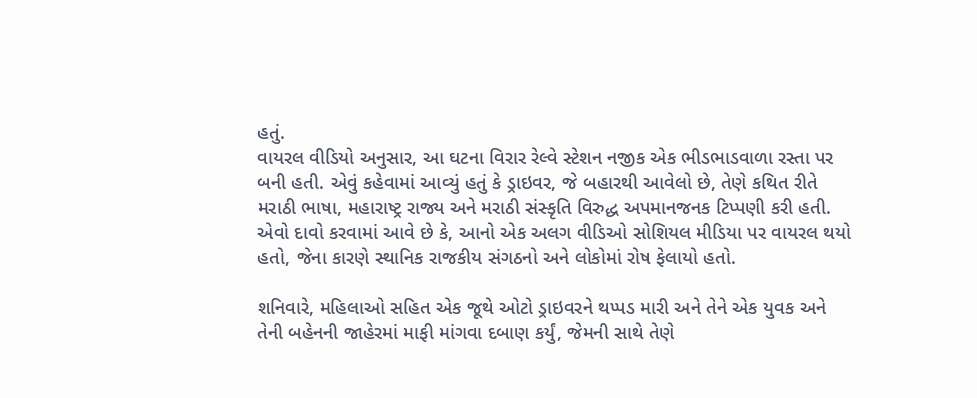હતું.
વાયરલ વીડિયો અનુસાર, આ ઘટના વિરાર રેલ્વે સ્ટેશન નજીક એક ભીડભાડવાળા રસ્તા પર બની હતી. એવું કહેવામાં આવ્યું હતું કે ડ્રાઇવર, જે બહારથી આવેલો છે, તેણે કથિત રીતે મરાઠી ભાષા, મહારાષ્ટ્ર રાજ્ય અને મરાઠી સંસ્કૃતિ વિરુદ્ધ અપમાનજનક ટિપ્પણી કરી હતી. એવો દાવો કરવામાં આવે છે કે, આનો એક અલગ વીડિઓ સોશિયલ મીડિયા પર વાયરલ થયો હતો, જેના કારણે સ્થાનિક રાજકીય સંગઠનો અને લોકોમાં રોષ ફેલાયો હતો.

શનિવારે, મહિલાઓ સહિત એક જૂથે ઓટો ડ્રાઇવરને થપ્પડ મારી અને તેને એક યુવક અને તેની બહેનની જાહેરમાં માફી માંગવા દબાણ કર્યું, જેમની સાથે તેણે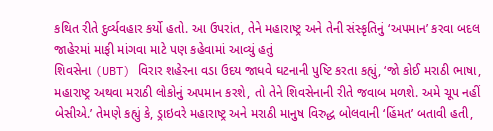કથિત રીતે દુર્વ્યવહાર કર્યો હતો. આ ઉપરાંત, તેને મહારાષ્ટ્ર અને તેની સંસ્કૃતિનું ‘અપમાન’ કરવા બદલ જાહેરમાં માફી માંગવા માટે પણ કહેવામાં આવ્યું હતું
શિવસેના (UBT) વિરાર શહેરના વડા ઉદય જાધવે ઘટનાની પુષ્ટિ કરતા કહ્યું, ‘જો કોઈ મરાઠી ભાષા, મહારાષ્ટ્ર અથવા મરાઠી લોકોનું અપમાન કરશે, તો તેને શિવસેનાની રીતે જવાબ મળશે. અમે ચૂપ નહીં બેસીએ.’ તેમણે કહ્યું કે, ડ્રાઇવરે મહારાષ્ટ્ર અને મરાઠી માનુષ વિરુદ્ધ બોલવાની ‘હિંમત’ બતાવી હતી,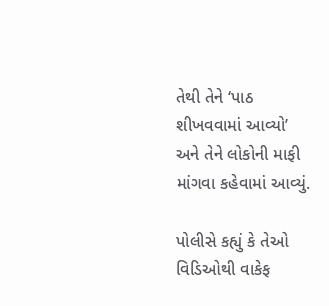તેથી તેને ‘પાઠ શીખવવામાં આવ્યો’ અને તેને લોકોની માફી માંગવા કહેવામાં આવ્યું.

પોલીસે કહ્યું કે તેઓ વિડિઓથી વાકેફ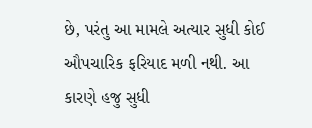છે, પરંતુ આ મામલે અત્યાર સુધી કોઈ ઔપચારિક ફરિયાદ મળી નથી. આ કારણે હજુ સુધી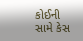કોઈની સામે કેસ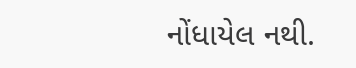નોંધાયેલ નથી.